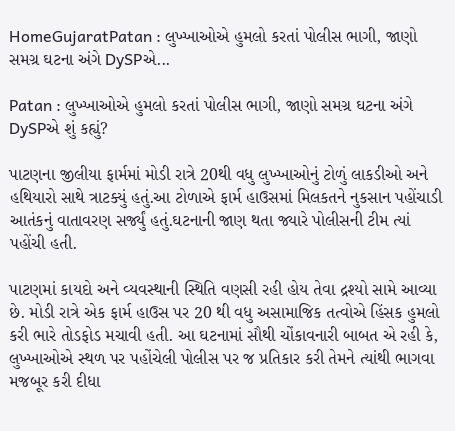HomeGujaratPatan : લુખ્ખાઓએ હુમલો કરતાં પોલીસ ભાગી, જાણો સમગ્ર ઘટના અંગે DySPએ...

Patan : લુખ્ખાઓએ હુમલો કરતાં પોલીસ ભાગી, જાણો સમગ્ર ઘટના અંગે DySPએ શું કહ્યું?

પાટણના જીલીયા ફાર્મમાં મોડી રાત્રે 20થી વધુ લુખ્ખાઓનું ટોળું લાકડીઓ અને હથિયારો સાથે ત્રાટક્યું હતું.આ ટોળાએ ફાર્મ હાઉસમાં મિલકતને નુકસાન પહોંચાડી આતંકનું વાતાવરણ સર્જ્યું હતું.ઘટનાની જાણ થતા જ્યારે પોલીસની ટીમ ત્યાં પહોંચી હતી.

પાટણમાં કાયદો અને વ્યવસ્થાની સ્થિતિ વણસી રહી હોય તેવા દ્રશ્યો સામે આવ્યા છે. મોડી રાત્રે એક ફાર્મ હાઉસ પર 20 થી વધુ અસામાજિક તત્વોએ હિંસક હુમલો કરી ભારે તોડફોડ મચાવી હતી. આ ઘટનામાં સૌથી ચોંકાવનારી બાબત એ રહી કે, લુખ્ખાઓએ સ્થળ પર પહોંચેલી પોલીસ પર જ પ્રતિકાર કરી તેમને ત્યાંથી ભાગવા મજબૂર કરી દીધા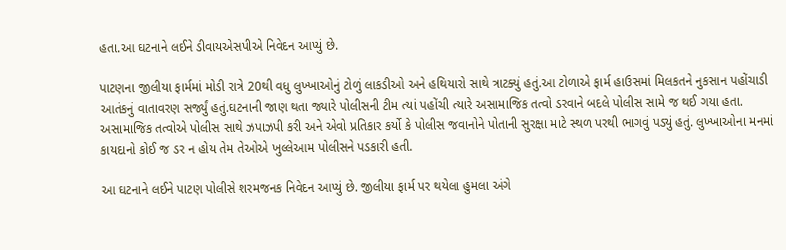હતા.આ ઘટનાને લઈને ડીવાયએસપીએ નિવેદન આપ્યું છે.

પાટણના જીલીયા ફાર્મમાં મોડી રાત્રે 20થી વધુ લુખ્ખાઓનું ટોળું લાકડીઓ અને હથિયારો સાથે ત્રાટક્યું હતું.આ ટોળાએ ફાર્મ હાઉસમાં મિલકતને નુકસાન પહોંચાડી આતંકનું વાતાવરણ સર્જ્યું હતું.ઘટનાની જાણ થતા જ્યારે પોલીસની ટીમ ત્યાં પહોંચી ત્યારે અસામાજિક તત્વો ડરવાને બદલે પોલીસ સામે જ થઈ ગયા હતા. અસામાજિક તત્વોએ પોલીસ સાથે ઝપાઝપી કરી અને એવો પ્રતિકાર કર્યો કે પોલીસ જવાનોને પોતાની સુરક્ષા માટે સ્થળ પરથી ભાગવું પડ્યું હતું. લુખ્ખાઓના મનમાં કાયદાનો કોઈ જ ડર ન હોય તેમ તેઓએ ખુલ્લેઆમ પોલીસને પડકારી હતી.

આ ઘટનાને લઈને પાટણ પોલીસે શરમજનક નિવેદન આપ્યું છે. જીલીયા ફાર્મ પર થયેલા હુમલા અંગે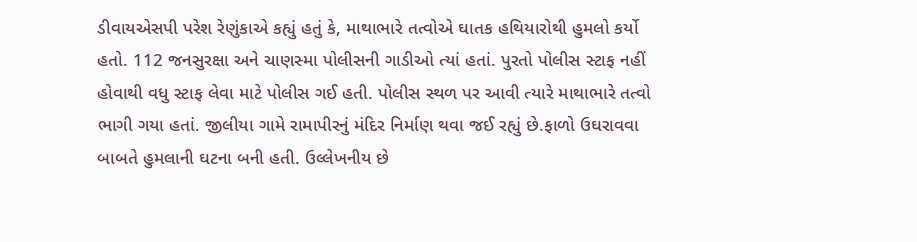ડીવાયએસપી પરેશ રેણુંકાએ કહ્યું હતું કે, માથાભારે તત્વોએ ઘાતક હથિયારોથી હુમલો કર્યો હતો. 112 જનસુરક્ષા અને ચાણસ્મા પોલીસની ગાડીઓ ત્યાં હતાં. પુરતો પોલીસ સ્ટાફ નહીં હોવાથી વધુ સ્ટાફ લેવા માટે પોલીસ ગઈ હતી. પોલીસ સ્થળ પર આવી ત્યારે માથાભારે તત્વો ભાગી ગયા હતાં. જીલીયા ગામે રામાપીરનું મંદિર નિર્માણ થવા જઈ રહ્યું છે.ફાળો ઉઘરાવવા બાબતે હુમલાની ઘટના બની હતી. ઉલ્લેખનીય છે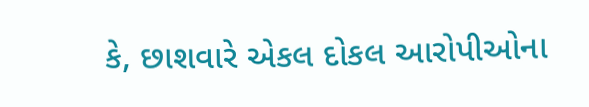કે, છાશવારે એકલ દોકલ આરોપીઓના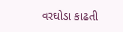વરઘોડા કાઢતી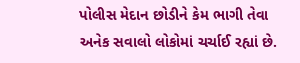પોલીસ મેદાન છોડીને કેમ ભાગી તેવા અનેક સવાલો લોકોમાં ચર્ચાઈ રહ્યાં છે.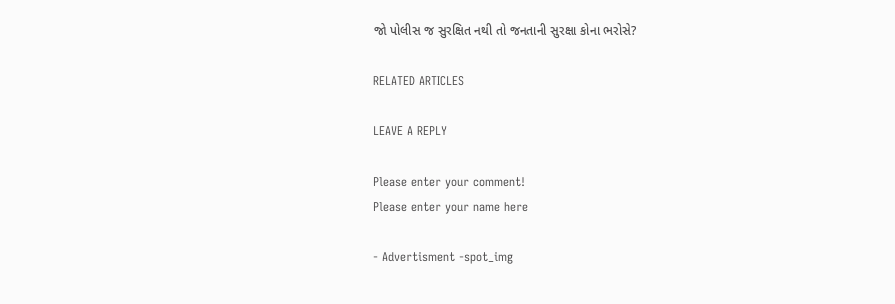જો પોલીસ જ સુરક્ષિત નથી તો જનતાની સુરક્ષા કોના ભરોસે?

RELATED ARTICLES

LEAVE A REPLY

Please enter your comment!
Please enter your name here

- Advertisment -spot_img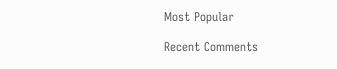Most Popular

Recent Comments